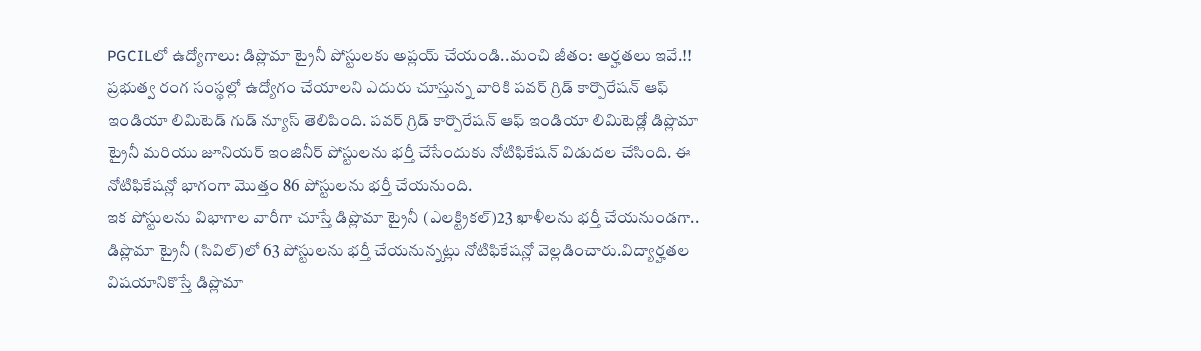PGCILలో ఉద్యోగాలు: డిప్లొమా ట్రైనీ పోస్టులకు అప్లయ్ చేయండి..మంచి జీతం: అర్హతలు ఇవే.!!
ప్రభుత్వ రంగ సంస్థల్లో ఉద్యోగం చేయాలని ఎదురు చూస్తున్న వారికి పవర్ గ్రిడ్ కార్పొరేషన్ ఆఫ్ ఇండియా లిమిటెడ్ గుడ్ న్యూస్ తెలిపింది. పవర్ గ్రిడ్ కార్పొరేషన్ ఆఫ్ ఇండియా లిమిటెడ్లో డిప్లొమా ట్రైనీ మరియు జూనియర్ ఇంజినీర్ పోస్టులను భర్తీ చేసేందుకు నోటిఫికేషన్ విడుదల చేసింది. ఈ నోటిఫికేషన్లో భాగంగా మొత్తం 86 పోస్టులను భర్తీ చేయనుంది.
ఇక పోస్టులను విభాగాల వారీగా చూస్తే డిప్లొమా ట్రైనీ (ఎలక్ట్రికల్)23 ఖాళీలను భర్తీ చేయనుండగా.. డిప్లొమా ట్రైనీ (సివిల్)లో 63 పోస్టులను భర్తీ చేయనున్నట్లు నోటిఫికేషన్లో వెల్లడించారు.విద్యార్హతల విషయానికొస్తే డిప్లొమా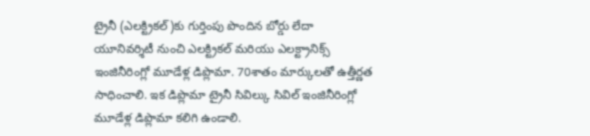ట్రైనీ (ఎలక్ట్రికల్)కు గుర్తింపు పొందిన బోర్డు లేదా యూనివర్శిటీ నుంచి ఎలక్ట్రికల్ మరియు ఎలక్ట్రానిక్స్ ఇంజినీరింగ్లో మూడేళ్ల డిప్లొమా. 70శాతం మార్కులతో ఉత్తీర్ణత సాధించాలి. ఇక డిప్లొమా ట్రైనీ సివిల్కు సివిల్ ఇంజినీరింగ్లో మూడేళ్ల డిప్లొమా కలిగి ఉండాలి.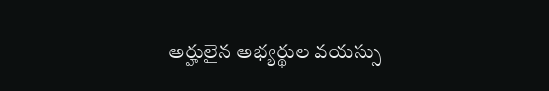అర్హులైన అభ్యర్థుల వయస్సు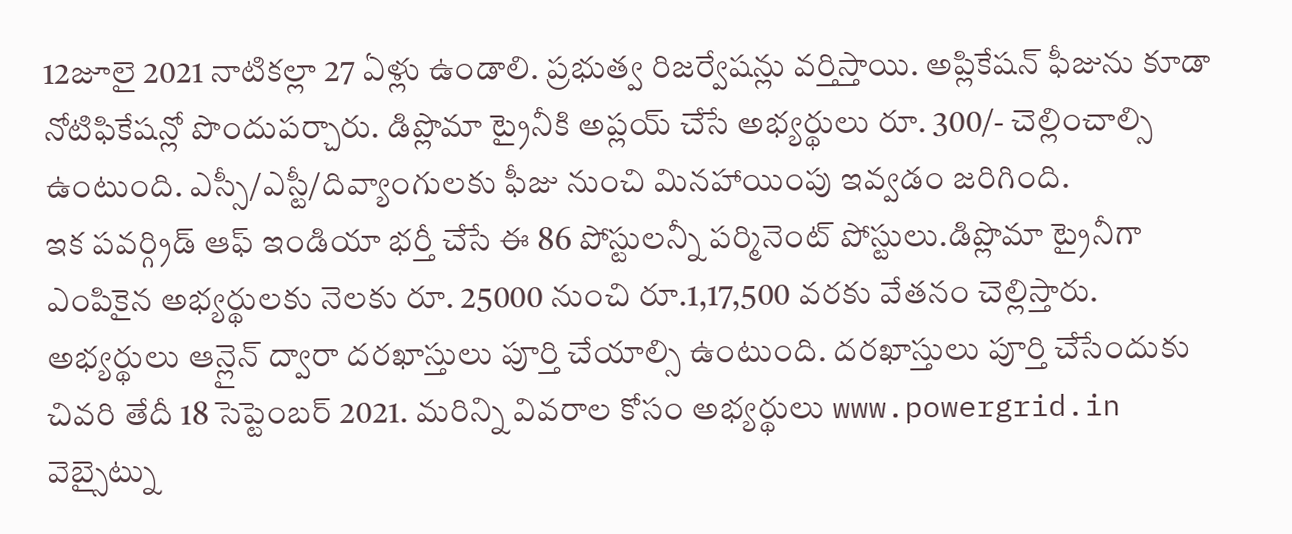12జూలై 2021 నాటికల్లా 27 ఏళ్లు ఉండాలి. ప్రభుత్వ రిజర్వేషన్లు వర్తిస్తాయి. అప్లికేషన్ ఫీజును కూడా నోటిఫికేషన్లో పొందుపర్చారు. డిప్లొమా ట్రైనీకి అప్లయ్ చేసే అభ్యర్థులు రూ. 300/- చెల్లించాల్సి ఉంటుంది. ఎస్సీ/ఎస్టీ/దివ్యాంగులకు ఫీజు నుంచి మినహాయింపు ఇవ్వడం జరిగింది.
ఇక పవర్గ్రిడ్ ఆఫ్ ఇండియా భర్తీ చేసే ఈ 86 పోస్టులన్నీ పర్మినెంట్ పోస్టులు.డిప్లొమా ట్రైనీగా ఎంపికైన అభ్యర్థులకు నెలకు రూ. 25000 నుంచి రూ.1,17,500 వరకు వేతనం చెల్లిస్తారు. అభ్యర్థులు ఆన్లైన్ ద్వారా దరఖాస్తులు పూర్తి చేయాల్సి ఉంటుంది. దరఖాస్తులు పూర్తి చేసేందుకు చివరి తేదీ 18 సెప్టెంబర్ 2021. మరిన్ని వివరాల కోసం అభ్యర్థులు www.powergrid.in వెబ్సైట్ను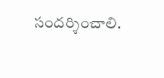సందర్శించాలి.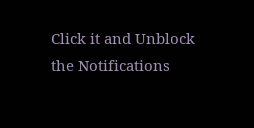Click it and Unblock the Notifications